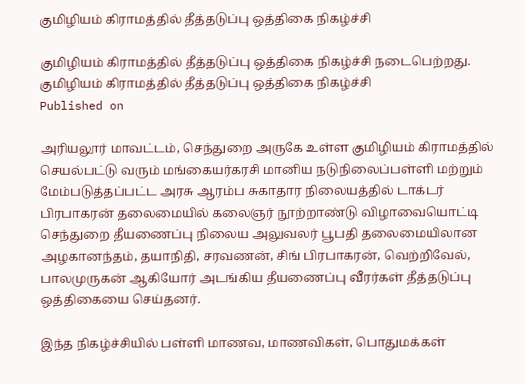குமிழியம் கிராமத்தில் தீத்தடுப்பு ஒத்திகை நிகழ்ச்சி

குமிழியம் கிராமத்தில் தீத்தடுப்பு ஒத்திகை நிகழ்ச்சி நடைபெற்றது.
குமிழியம் கிராமத்தில் தீத்தடுப்பு ஒத்திகை நிகழ்ச்சி
Published on

அரியலூர் மாவட்டம், செந்துறை அருகே உள்ள குமிழியம் கிராமத்தில் செயல்பட்டு வரும் மங்கையர்கரசி மானிய நடுநிலைப்பள்ளி மற்றும் மேம்படுத்தப்பட்ட அரசு ஆரம்ப சுகாதார நிலையத்தில் டாக்டர் பிரபாகரன் தலைமையில் கலைஞர் நூற்றாண்டு விழாவையொட்டி செந்துறை தீயணைப்பு நிலைய அலுவலர் பூபதி தலைமையிலான அழகானந்தம், தயாநிதி, சரவணன், சிங் பிரபாகரன், வெற்றிவேல், பாலமுருகன் ஆகியோர் அடங்கிய தீயணைப்பு வீரர்கள் தீத்தடுப்பு ஒத்திகையை செய்தனர்.

இந்த நிகழ்ச்சியில் பள்ளி மாணவ, மாணவிகள், பொதுமக்கள்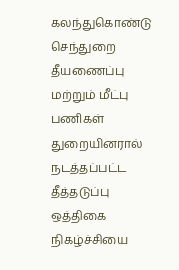கலந்துகொண்டு செந்துறை தீயணைப்பு மற்றும் மீட்பு பணிகள் துறையினரால் நடத்தப்பட்ட தீத்தடுப்பு ஒத்திகை நிகழ்ச்சியை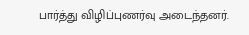பார்த்து விழிப்புணர்வு அடைந்தனர்.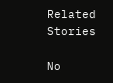Related Stories

No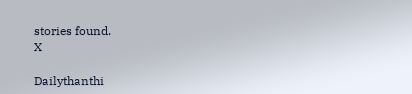stories found.
X

Dailythanthi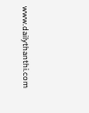www.dailythanthi.com